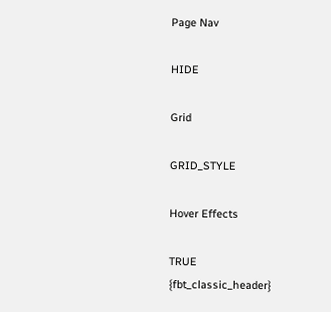Page Nav

HIDE

Grid

GRID_STYLE

Hover Effects

TRUE
{fbt_classic_header}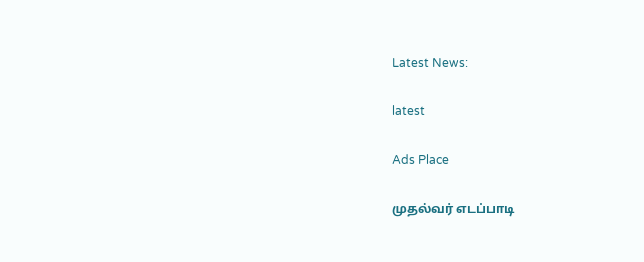Latest News:

latest

Ads Place

முதல்வர் எடப்பாடி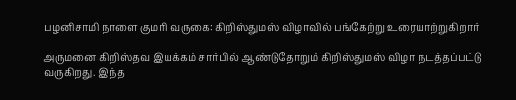பழனிசாமி நாளை குமரி வருகை: கிறிஸ்துமஸ் விழாவில் பங்கேற்று உரையாற்றுகிறார்

அருமனை கிறிஸ்தவ இயக்கம் சார்பில் ஆண்டுதோறும் கிறிஸ்துமஸ் விழா நடத்தப்பட்டு வருகிறது. இந்த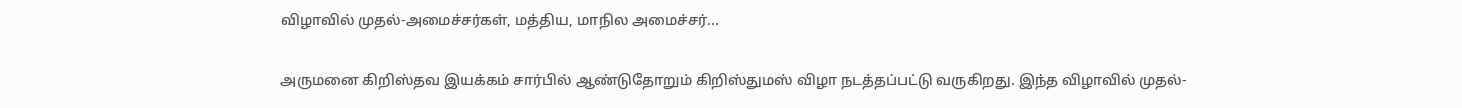விழாவில் முதல்-அமைச்சர்கள், மத்திய, மாநில அமைச்சர்...

அருமனை கிறிஸ்தவ இயக்கம் சார்பில் ஆண்டுதோறும் கிறிஸ்துமஸ் விழா நடத்தப்பட்டு வருகிறது. இந்த விழாவில் முதல்-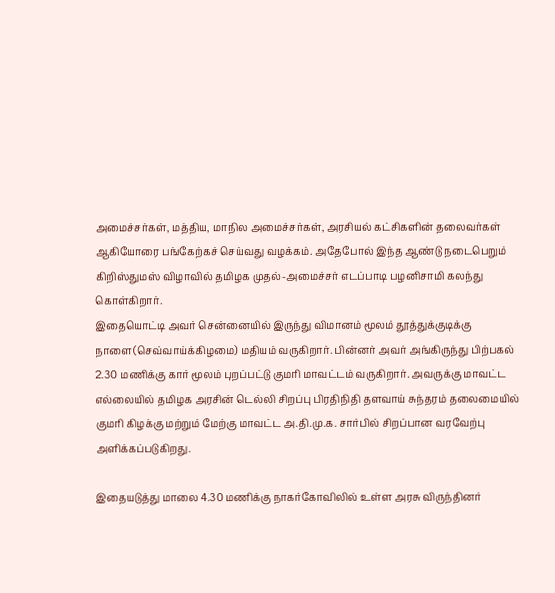அமைச்சர்கள், மத்திய, மாநில அமைச்சர்கள், அரசியல் கட்சிகளின் தலைவர்கள் ஆகியோரை பங்கேற்கச் செய்வது வழக்கம். அதேபோல் இந்த ஆண்டு நடைபெறும் கிறிஸ்துமஸ் விழாவில் தமிழக முதல்-அமைச்சர் எடப்பாடி பழனிசாமி கலந்து கொள்கிறார்.
இதையொட்டி அவர் சென்னையில் இருந்து விமானம் மூலம் தூத்துக்குடிக்கு நாளை(செவ்வாய்க்கிழமை) மதியம் வருகிறார். பின்னர் அவர் அங்கிருந்து பிற்பகல் 2.30 மணிக்கு கார் மூலம் புறப்பட்டு குமரி மாவட்டம் வருகிறார். அவருக்கு மாவட்ட எல்லையில் தமிழக அரசின் டெல்லி சிறப்பு பிரதிநிதி தளவாய் சுந்தரம் தலைமையில் குமரி கிழக்கு மற்றும் மேற்கு மாவட்ட அ.தி.மு.க. சார்பில் சிறப்பான வரவேற்பு அளிக்கப்படுகிறது.

இதையடுத்து மாலை 4.30 மணிக்கு நாகர்கோவிலில் உள்ள அரசு விருந்தினர்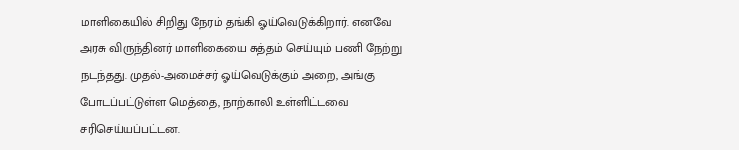மாளிகையில் சிறிது நேரம் தங்கி ஓய்வெடுக்கிறார். எனவே அரசு விருந்தினர் மாளிகையை சுத்தம் செய்யும் பணி நேற்று நடந்தது. முதல்-அமைச்சர் ஓய்வெடுக்கும் அறை, அங்கு போடப்பட்டுள்ள மெத்தை, நாற்காலி உள்ளிட்டவை சரிசெய்யப்பட்டன.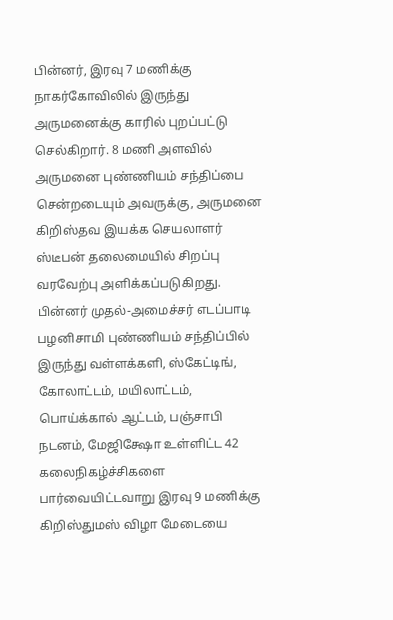பின்னர், இரவு 7 மணிக்கு நாகர்கோவிலில் இருந்து அருமனைக்கு காரில் புறப்பட்டு செல்கிறார். 8 மணி அளவில் அருமனை புண்ணியம் சந்திப்பை சென்றடையும் அவருக்கு, அருமனை கிறிஸ்தவ இயக்க செயலாளர் ஸ்டீபன் தலைமையில் சிறப்பு வரவேற்பு அளிக்கப்படுகிறது. பின்னர் முதல்-அமைச்சர் எடப்பாடி பழனிசாமி புண்ணியம் சந்திப்பில் இருந்து வள்ளக்களி, ஸ்கேட்டிங், கோலாட்டம், மயிலாட்டம், பொய்க்கால் ஆட்டம், பஞ்சாபி நடனம், மேஜிக்ஷோ உள்ளிட்ட 42 கலைநிகழ்ச்சிகளை பார்வையிட்டவாறு இரவு 9 மணிக்கு கிறிஸ்துமஸ் விழா மேடையை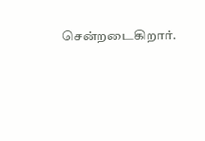சென்றடைகிறார்.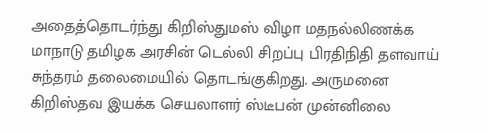அதைத்தொடர்ந்து கிறிஸ்துமஸ் விழா மதநல்லிணக்க மாநாடு தமிழக அரசின் டெல்லி சிறப்பு பிரதிநிதி தளவாய் சுந்தரம் தலைமையில் தொடங்குகிறது. அருமனை கிறிஸ்தவ இயக்க செயலாளர் ஸ்டீபன் முன்னிலை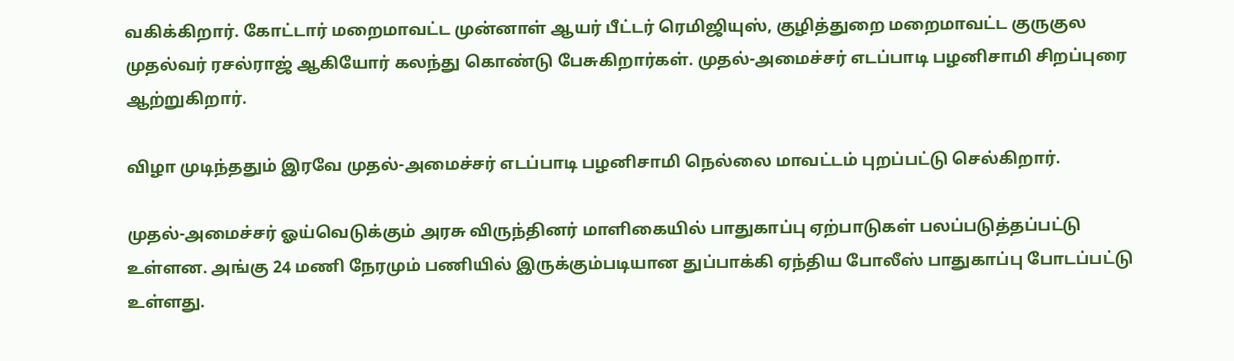வகிக்கிறார். கோட்டார் மறைமாவட்ட முன்னாள் ஆயர் பீட்டர் ரெமிஜியுஸ், குழித்துறை மறைமாவட்ட குருகுல முதல்வர் ரசல்ராஜ் ஆகியோர் கலந்து கொண்டு பேசுகிறார்கள். முதல்-அமைச்சர் எடப்பாடி பழனிசாமி சிறப்புரை ஆற்றுகிறார்.

விழா முடிந்ததும் இரவே முதல்-அமைச்சர் எடப்பாடி பழனிசாமி நெல்லை மாவட்டம் புறப்பட்டு செல்கிறார்.

முதல்-அமைச்சர் ஓய்வெடுக்கும் அரசு விருந்தினர் மாளிகையில் பாதுகாப்பு ஏற்பாடுகள் பலப்படுத்தப்பட்டு உள்ளன. அங்கு 24 மணி நேரமும் பணியில் இருக்கும்படியான துப்பாக்கி ஏந்திய போலீஸ் பாதுகாப்பு போடப்பட்டு உள்ளது.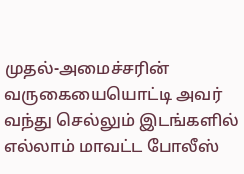முதல்-அமைச்சரின் வருகையையொட்டி அவர் வந்து செல்லும் இடங்களில் எல்லாம் மாவட்ட போலீஸ்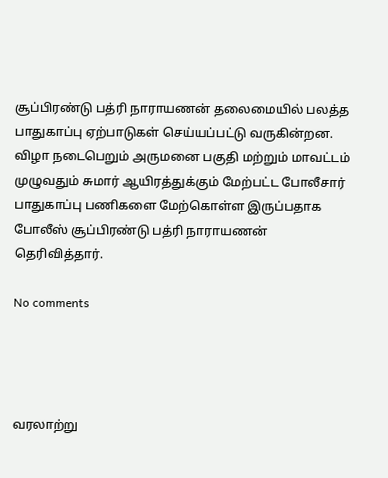சூப்பிரண்டு பத்ரி நாராயணன் தலைமையில் பலத்த பாதுகாப்பு ஏற்பாடுகள் செய்யப்பட்டு வருகின்றன. விழா நடைபெறும் அருமனை பகுதி மற்றும் மாவட்டம் முழுவதும் சுமார் ஆயிரத்துக்கும் மேற்பட்ட போலீசார் பாதுகாப்பு பணிகளை மேற்கொள்ள இருப்பதாக போலீஸ் சூப்பிரண்டு பத்ரி நாராயணன் தெரிவித்தார்.

No comments




வரலாற்று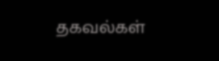தகவல்கள்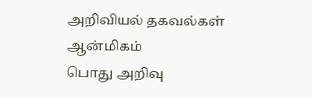அறிவியல் தகவல்கள்
ஆன்மிகம்
பொது அறிவு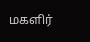மகளிர்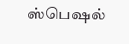ஸ்பெஷல்